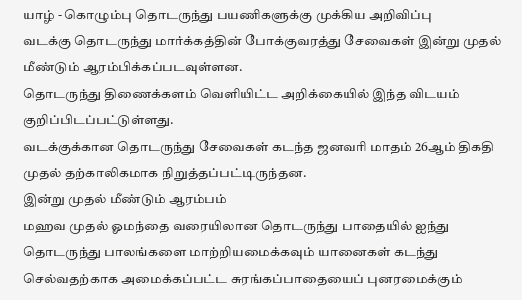யாழ் - கொழும்பு தொடருந்து பயணிகளுக்கு முக்கிய அறிவிப்பு
வடக்கு தொடருந்து மார்க்கத்தின் போக்குவரத்து சேவைகள் இன்று முதல் மீண்டும் ஆரம்பிக்கப்படவுள்ளன.
தொடருந்து திணைக்களம் வெளியிட்ட அறிக்கையில் இந்த விடயம் குறிப்பிடப்பட்டுள்ளது.
வடக்குக்கான தொடருந்து சேவைகள் கடந்த ஜனவரி மாதம் 26ஆம் திகதி முதல் தற்காலிகமாக நிறுத்தப்பட்டிருந்தன.
இன்று முதல் மீண்டும் ஆரம்பம்
மஹவ முதல் ஓமந்தை வரையிலான தொடருந்து பாதையில் ஐந்து தொடருந்து பாலங்களை மாற்றியமைக்கவும் யானைகள் கடந்து செல்வதற்காக அமைக்கப்பட்ட சுரங்கப்பாதையைப் புனரமைக்கும்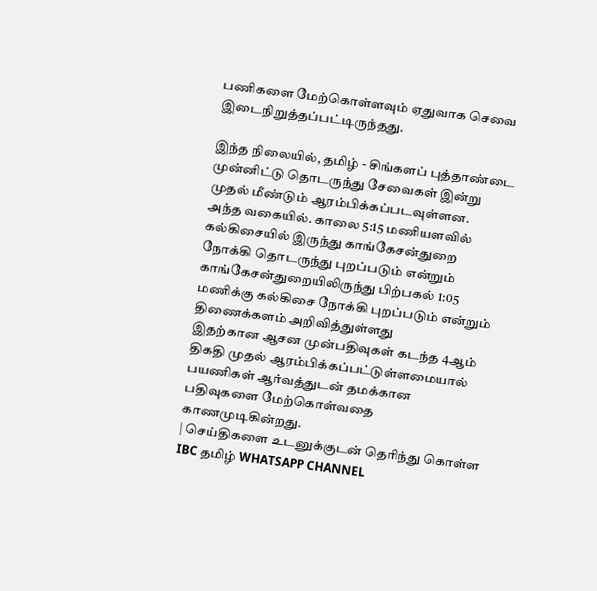பணிகளை மேற்கொள்ளவும் ஏதுவாக செவை இடைநிறுத்தப்பட்டிருந்தது.

இந்த நிலையில், தமிழ் - சிங்களப் புத்தாண்டை முன்னிட்டு தொடருந்து சேவைகள் இன்று முதல் மீண்டும் ஆரம்பிக்கப்படவுள்ளன.
அந்த வகையில். காலை 5:15 மணியளவில் கல்கிசையில் இருந்து காங்கேசன்துறை நோக்கி தொடருந்து புறப்படும் என்றும் காங்கேசன்துறையிலிருந்து பிற்பகல் 1:05 மணிக்கு கல்கிசை நோக்கி புறப்படும் என்றும் திணைக்களம் அறிவித்துள்ளது
இதற்கான ஆசன முன்பதிவுகள் கடந்த 4ஆம் திகதி முதல் ஆரம்பிக்கப்பட்டுள்ளமையால் பயணிகள் ஆர்வத்துடன் தமக்கான பதிவுகளை மேற்கொள்வதை காணமுடிகின்றது.
| செய்திகளை உடனுக்குடன் தெரிந்து கொள்ள IBC தமிழ் WHATSAPP CHANNEL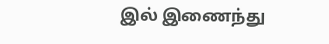இல் இணைந்து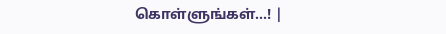கொள்ளுங்கள்...! |